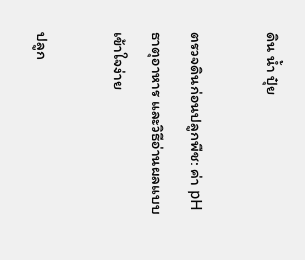ดิน น้ำ ปุ๋ย

ตรวจดินก่อนปลูกพืช: ค่า pH ธาตุอาหาร และวิธีอ่านผลแบบเข้าใจง่าย

ปลูก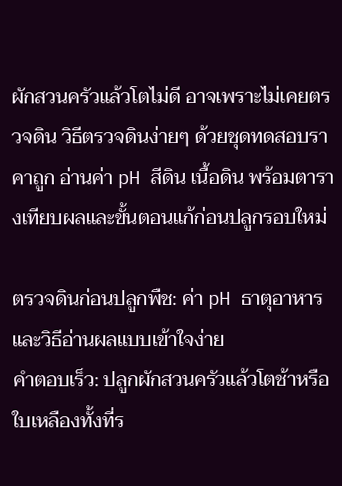ผักสวนครัวแล้วโตไม่ดี อาจเพราะไม่เคยตรวจดิน วิธีตรวจดินง่ายๆ ด้วยชุดทดสอบราคาถูก อ่านค่า pH สีดิน เนื้อดิน พร้อมตารางเทียบผลและขั้นตอนแก้ก่อนปลูกรอบใหม่

ตรวจดินก่อนปลูกพืช: ค่า pH ธาตุอาหาร และวิธีอ่านผลแบบเข้าใจง่าย
คำตอบเร็ว: ปลูกผักสวนครัวแล้วโตช้าหรือใบเหลืองทั้งที่ร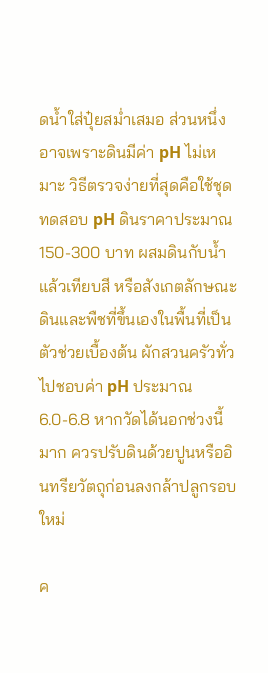ดน้ำใส่ปุ๋ยสม่ำเสมอ ส่วนหนึ่งอาจเพราะดินมีค่า pH ไม่เหมาะ วิธีตรวจง่ายที่สุดคือใช้ชุดทดสอบ pH ดินราคาประมาณ 150-300 บาท ผสมดินกับน้ำแล้วเทียบสี หรือสังเกตลักษณะดินและพืชที่ขึ้นเองในพื้นที่เป็นตัวช่วยเบื้องต้น ผักสวนครัวทั่วไปชอบค่า pH ประมาณ 6.0-6.8 หากวัดได้นอกช่วงนี้มาก ควรปรับดินด้วยปูนหรืออินทรียวัตถุก่อนลงกล้าปลูกรอบใหม่

ค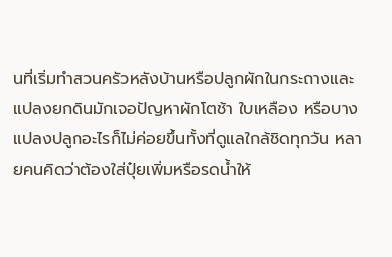นที่เริ่มทำสวนครัวหลังบ้านหรือปลูกผักในกระถางและแปลงยกดินมักเจอปัญหาผักโตช้า ใบเหลือง หรือบางแปลงปลูกอะไรก็ไม่ค่อยขึ้นทั้งที่ดูแลใกล้ชิดทุกวัน หลายคนคิดว่าต้องใส่ปุ๋ยเพิ่มหรือรดน้ำให้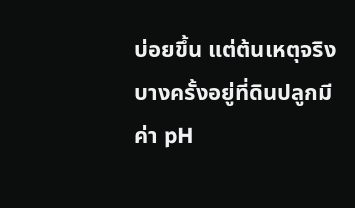บ่อยขึ้น แต่ต้นเหตุจริงบางครั้งอยู่ที่ดินปลูกมีค่า pH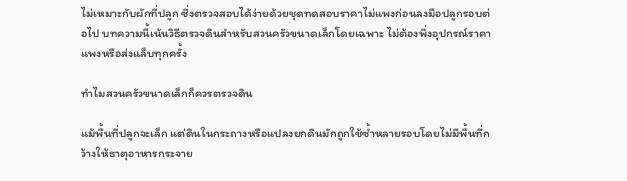ไม่เหมาะกับผักที่ปลูก ซึ่งตรวจสอบได้ง่ายด้วยชุดทดสอบราคาไม่แพงก่อนลงมือปลูกรอบต่อไป บทความนี้เน้นวิธีตรวจดินสำหรับสวนครัวขนาดเล็กโดยเฉพาะ ไม่ต้องพึ่งอุปกรณ์ราคาแพงหรือส่งแล็บทุกครั้ง

ทำไมสวนครัวขนาดเล็กก็ควรตรวจดิน

แม้พื้นที่ปลูกจะเล็ก แต่ดินในกระถางหรือแปลงยกดินมักถูกใช้ซ้ำหลายรอบโดยไม่มีพื้นที่กว้างให้ธาตุอาหารกระจาย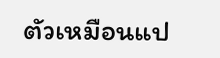ตัวเหมือนแป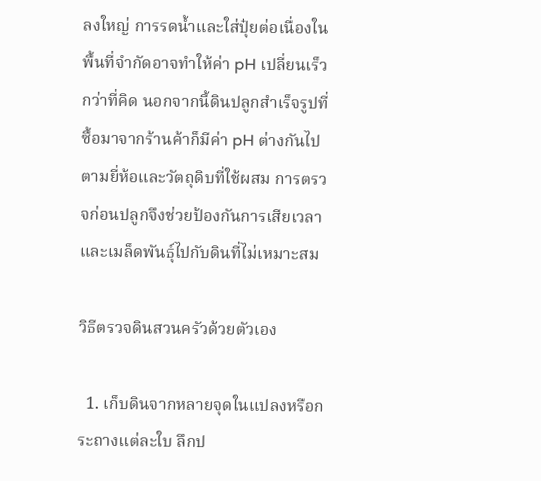ลงใหญ่ การรดน้ำและใส่ปุ๋ยต่อเนื่องในพื้นที่จำกัดอาจทำให้ค่า pH เปลี่ยนเร็วกว่าที่คิด นอกจากนี้ดินปลูกสำเร็จรูปที่ซื้อมาจากร้านค้าก็มีค่า pH ต่างกันไปตามยี่ห้อและวัตถุดิบที่ใช้ผสม การตรวจก่อนปลูกจึงช่วยป้องกันการเสียเวลาและเมล็ดพันธุ์ไปกับดินที่ไม่เหมาะสม

วิธีตรวจดินสวนครัวด้วยตัวเอง

  1. เก็บดินจากหลายจุดในแปลงหรือกระถางแต่ละใบ ลึกป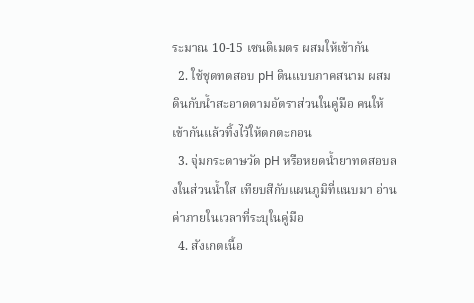ระมาณ 10-15 เซนติเมตร ผสมให้เข้ากัน
  2. ใช้ชุดทดสอบ pH ดินแบบภาคสนาม ผสมดินกับน้ำสะอาดตามอัตราส่วนในคู่มือ คนให้เข้ากันแล้วทิ้งไว้ให้ตกตะกอน
  3. จุ่มกระดาษวัด pH หรือหยดน้ำยาทดสอบลงในส่วนน้ำใส เทียบสีกับแผนภูมิที่แนบมา อ่านค่าภายในเวลาที่ระบุในคู่มือ
  4. สังเกตเนื้อ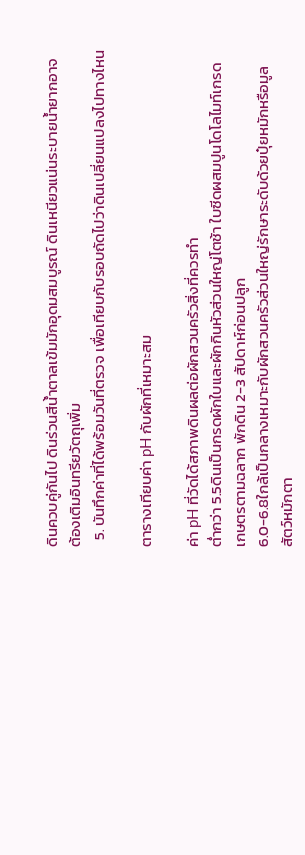ดินควบคู่กันไป ดินร่วนสีน้ำตาลเข้มมักอุดมสมบูรณ์ ดินเหนียวแน่นระบายน้ำยากอาจต้องเติมอินทรียวัตถุเพิ่ม
  5. บันทึกค่าที่ได้พร้อมวันที่ตรวจ เพื่อเทียบกับรอบถัดไปว่าดินเปลี่ยนแปลงไปทางไหน

ตารางเทียบค่า pH กับผักที่เหมาะสม

ค่า pH ที่วัดได้สภาพดินผลต่อผักสวนครัวสิ่งที่ควรทำ
ต่ำกว่า 5.5ดินเป็นกรดผักใบและผักกินหัวส่วนใหญ่โตช้า ใบซีดผสมปูนโดโลไมท์เกรดเกษตรตามฉลาก พักดิน 2-3 สัปดาห์ก่อนปลูก
6.0-6.8ใกล้เป็นกลางเหมาะกับผักสวนครัวส่วนใหญ่รักษาระดับด้วยปุ๋ยหมักหรือมูลสัตว์หมักตา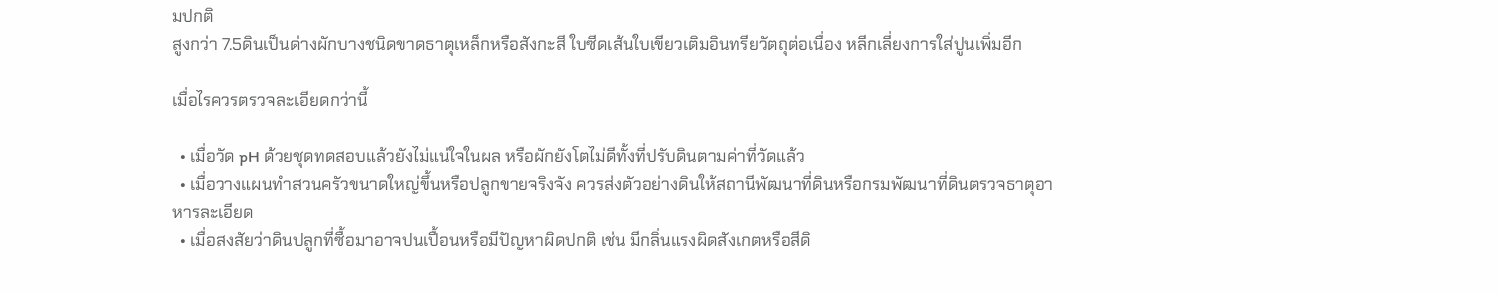มปกติ
สูงกว่า 7.5ดินเป็นด่างผักบางชนิดขาดธาตุเหล็กหรือสังกะสี ใบซีดเส้นใบเขียวเติมอินทรียวัตถุต่อเนื่อง หลีกเลี่ยงการใส่ปูนเพิ่มอีก

เมื่อไรควรตรวจละเอียดกว่านี้

  • เมื่อวัด pH ด้วยชุดทดสอบแล้วยังไม่แน่ใจในผล หรือผักยังโตไม่ดีทั้งที่ปรับดินตามค่าที่วัดแล้ว
  • เมื่อวางแผนทำสวนครัวขนาดใหญ่ขึ้นหรือปลูกขายจริงจัง ควรส่งตัวอย่างดินให้สถานีพัฒนาที่ดินหรือกรมพัฒนาที่ดินตรวจธาตุอาหารละเอียด
  • เมื่อสงสัยว่าดินปลูกที่ซื้อมาอาจปนเปื้อนหรือมีปัญหาผิดปกติ เช่น มีกลิ่นแรงผิดสังเกตหรือสีดิ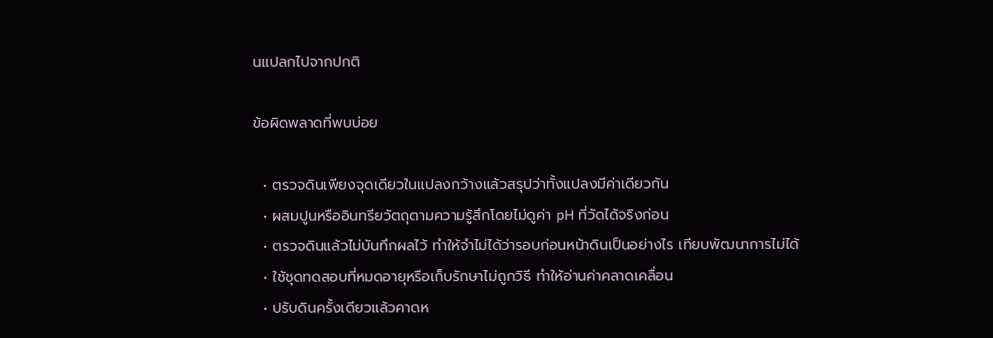นแปลกไปจากปกติ

ข้อผิดพลาดที่พบบ่อย

  • ตรวจดินเพียงจุดเดียวในแปลงกว้างแล้วสรุปว่าทั้งแปลงมีค่าเดียวกัน
  • ผสมปูนหรืออินทรียวัตถุตามความรู้สึกโดยไม่ดูค่า pH ที่วัดได้จริงก่อน
  • ตรวจดินแล้วไม่บันทึกผลไว้ ทำให้จำไม่ได้ว่ารอบก่อนหน้าดินเป็นอย่างไร เทียบพัฒนาการไม่ได้
  • ใช้ชุดทดสอบที่หมดอายุหรือเก็บรักษาไม่ถูกวิธี ทำให้อ่านค่าคลาดเคลื่อน
  • ปรับดินครั้งเดียวแล้วคาดห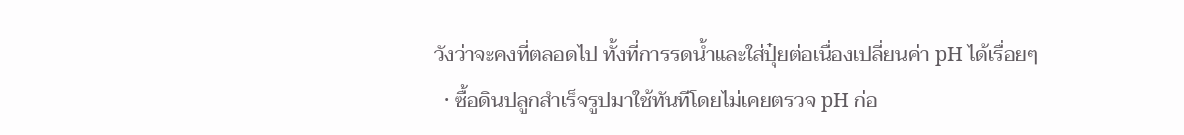วังว่าจะคงที่ตลอดไป ทั้งที่การรดน้ำและใส่ปุ๋ยต่อเนื่องเปลี่ยนค่า pH ได้เรื่อยๆ
  • ซื้อดินปลูกสำเร็จรูปมาใช้ทันทีโดยไม่เคยตรวจ pH ก่อ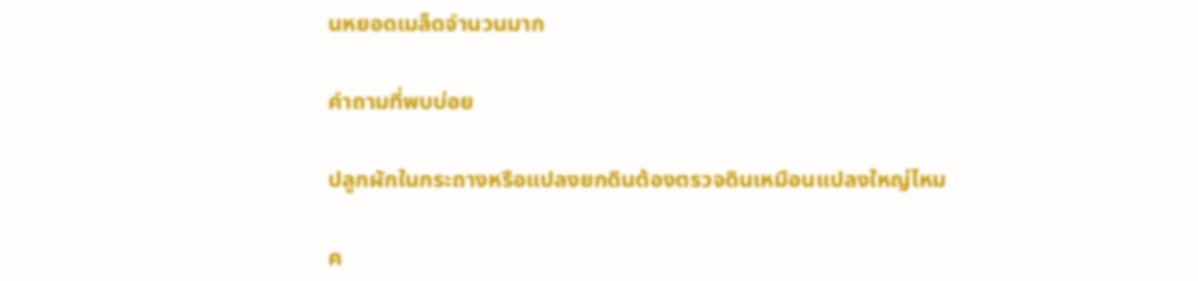นหยอดเมล็ดจำนวนมาก

คำถามที่พบบ่อย

ปลูกผักในกระถางหรือแปลงยกดินต้องตรวจดินเหมือนแปลงใหญ่ไหม

ค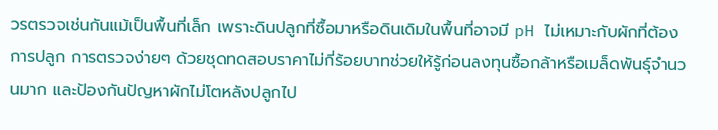วรตรวจเช่นกันแม้เป็นพื้นที่เล็ก เพราะดินปลูกที่ซื้อมาหรือดินเดิมในพื้นที่อาจมี pH ไม่เหมาะกับผักที่ต้องการปลูก การตรวจง่ายๆ ด้วยชุดทดสอบราคาไม่กี่ร้อยบาทช่วยให้รู้ก่อนลงทุนซื้อกล้าหรือเมล็ดพันธุ์จำนวนมาก และป้องกันปัญหาผักไม่โตหลังปลูกไป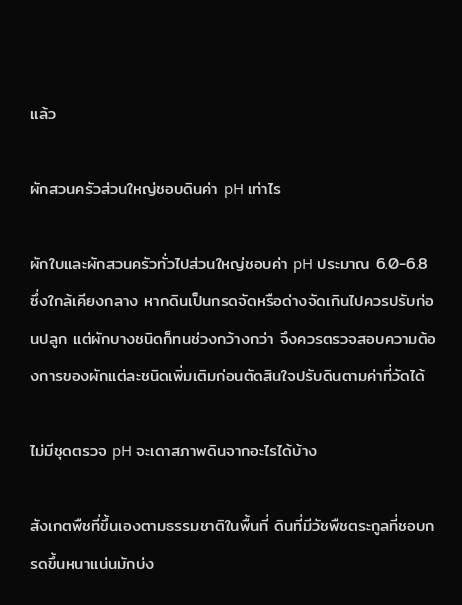แล้ว

ผักสวนครัวส่วนใหญ่ชอบดินค่า pH เท่าไร

ผักใบและผักสวนครัวทั่วไปส่วนใหญ่ชอบค่า pH ประมาณ 6.0-6.8 ซึ่งใกล้เคียงกลาง หากดินเป็นกรดจัดหรือด่างจัดเกินไปควรปรับก่อนปลูก แต่ผักบางชนิดก็ทนช่วงกว้างกว่า จึงควรตรวจสอบความต้องการของผักแต่ละชนิดเพิ่มเติมก่อนตัดสินใจปรับดินตามค่าที่วัดได้

ไม่มีชุดตรวจ pH จะเดาสภาพดินจากอะไรได้บ้าง

สังเกตพืชที่ขึ้นเองตามธรรมชาติในพื้นที่ ดินที่มีวัชพืชตระกูลที่ชอบกรดขึ้นหนาแน่นมักบ่ง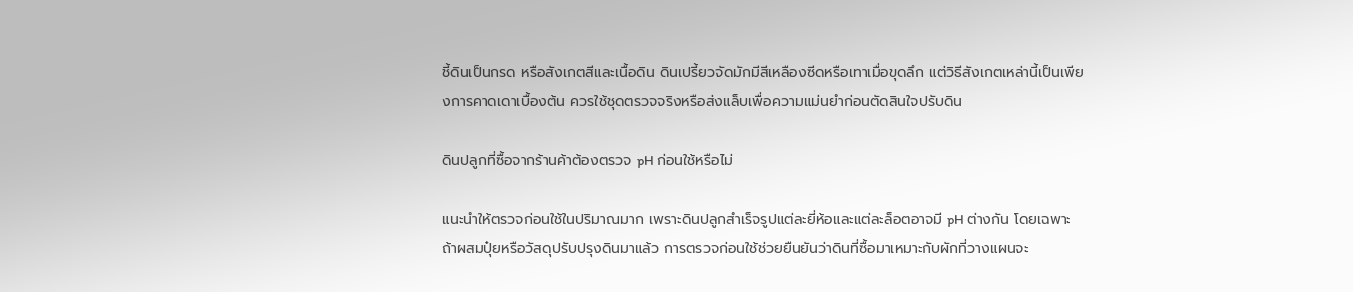ชี้ดินเป็นกรด หรือสังเกตสีและเนื้อดิน ดินเปรี้ยวจัดมักมีสีเหลืองซีดหรือเทาเมื่อขุดลึก แต่วิธีสังเกตเหล่านี้เป็นเพียงการคาดเดาเบื้องต้น ควรใช้ชุดตรวจจริงหรือส่งแล็บเพื่อความแม่นยำก่อนตัดสินใจปรับดิน

ดินปลูกที่ซื้อจากร้านค้าต้องตรวจ pH ก่อนใช้หรือไม่

แนะนำให้ตรวจก่อนใช้ในปริมาณมาก เพราะดินปลูกสำเร็จรูปแต่ละยี่ห้อและแต่ละล็อตอาจมี pH ต่างกัน โดยเฉพาะถ้าผสมปุ๋ยหรือวัสดุปรับปรุงดินมาแล้ว การตรวจก่อนใช้ช่วยยืนยันว่าดินที่ซื้อมาเหมาะกับผักที่วางแผนจะ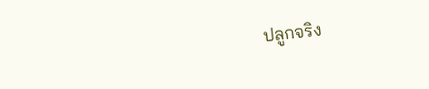ปลูกจริง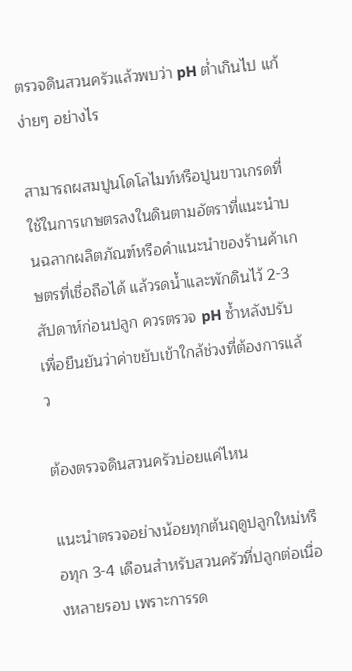ตรวจดินสวนครัวแล้วพบว่า pH ต่ำเกินไป แก้ง่ายๆ อย่างไร

สามารถผสมปูนโดโลไมท์หรือปูนขาวเกรดที่ใช้ในการเกษตรลงในดินตามอัตราที่แนะนำบนฉลากผลิตภัณฑ์หรือคำแนะนำของร้านค้าเกษตรที่เชื่อถือได้ แล้วรดน้ำและพักดินไว้ 2-3 สัปดาห์ก่อนปลูก ควรตรวจ pH ซ้ำหลังปรับเพื่อยืนยันว่าค่าขยับเข้าใกล้ช่วงที่ต้องการแล้ว

ต้องตรวจดินสวนครัวบ่อยแค่ไหน

แนะนำตรวจอย่างน้อยทุกต้นฤดูปลูกใหม่หรือทุก 3-4 เดือนสำหรับสวนครัวที่ปลูกต่อเนื่องหลายรอบ เพราะการรด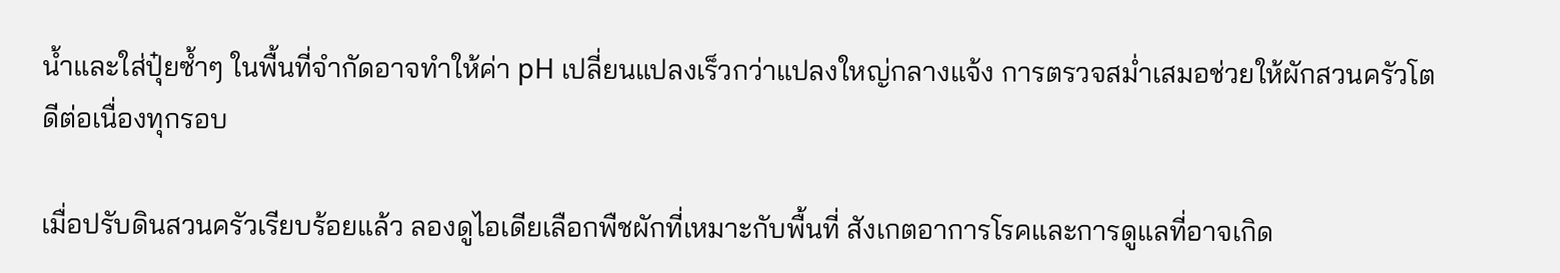น้ำและใส่ปุ๋ยซ้ำๆ ในพื้นที่จำกัดอาจทำให้ค่า pH เปลี่ยนแปลงเร็วกว่าแปลงใหญ่กลางแจ้ง การตรวจสม่ำเสมอช่วยให้ผักสวนครัวโตดีต่อเนื่องทุกรอบ

เมื่อปรับดินสวนครัวเรียบร้อยแล้ว ลองดูไอเดียเลือกพืชผักที่เหมาะกับพื้นที่ สังเกตอาการโรคและการดูแลที่อาจเกิด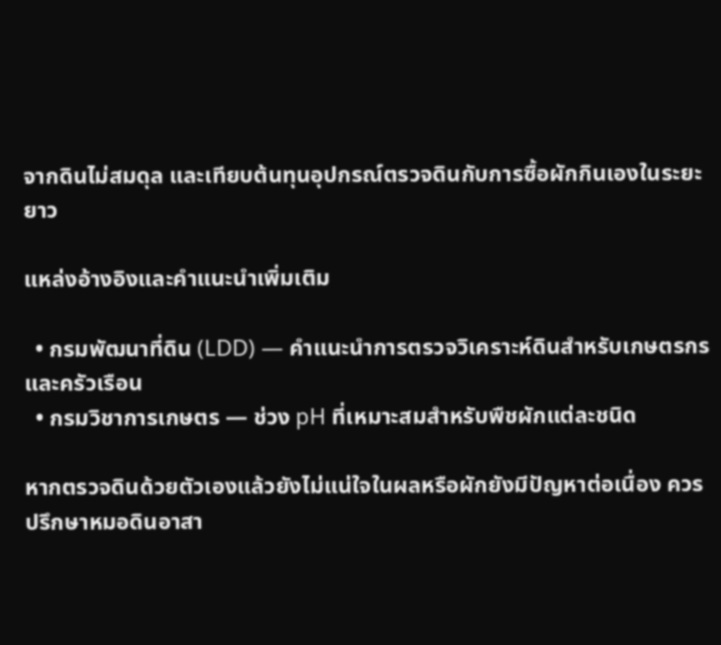จากดินไม่สมดุล และเทียบต้นทุนอุปกรณ์ตรวจดินกับการซื้อผักกินเองในระยะยาว

แหล่งอ้างอิงและคำแนะนำเพิ่มเติม

  • กรมพัฒนาที่ดิน (LDD) — คำแนะนำการตรวจวิเคราะห์ดินสำหรับเกษตรกรและครัวเรือน
  • กรมวิชาการเกษตร — ช่วง pH ที่เหมาะสมสำหรับพืชผักแต่ละชนิด

หากตรวจดินด้วยตัวเองแล้วยังไม่แน่ใจในผลหรือผักยังมีปัญหาต่อเนื่อง ควรปรึกษาหมอดินอาสา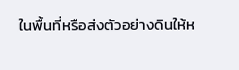ในพื้นที่หรือส่งตัวอย่างดินให้ห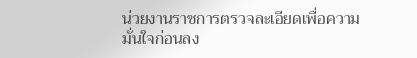น่วยงานราชการตรวจละเอียดเพื่อความมั่นใจก่อนลง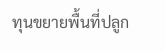ทุนขยายพื้นที่ปลูก